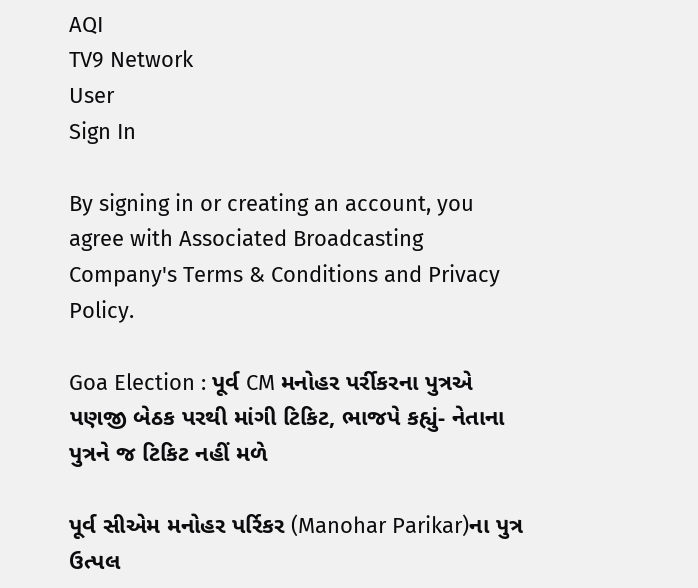AQI
TV9 Network
User
Sign In

By signing in or creating an account, you agree with Associated Broadcasting Company's Terms & Conditions and Privacy Policy.

Goa Election : પૂર્વ CM મનોહર પર્રીકરના પુત્રએ પણજી બેઠક પરથી માંગી ટિકિટ, ભાજપે કહ્યું- નેતાના પુત્રને જ ટિકિટ નહીં મળે

પૂર્વ સીએમ મનોહર પર્રિકર (Manohar Parikar)ના પુત્ર ઉત્પલ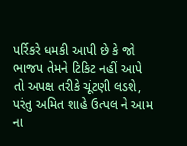પર્રિકરે ધમકી આપી છે કે જો ભાજપ તેમને ટિકિટ નહીં આપે તો અપક્ષ તરીકે ચૂંટણી લડશે, પરંતુ અમિત શાહે ઉત્પલ ને આમ ના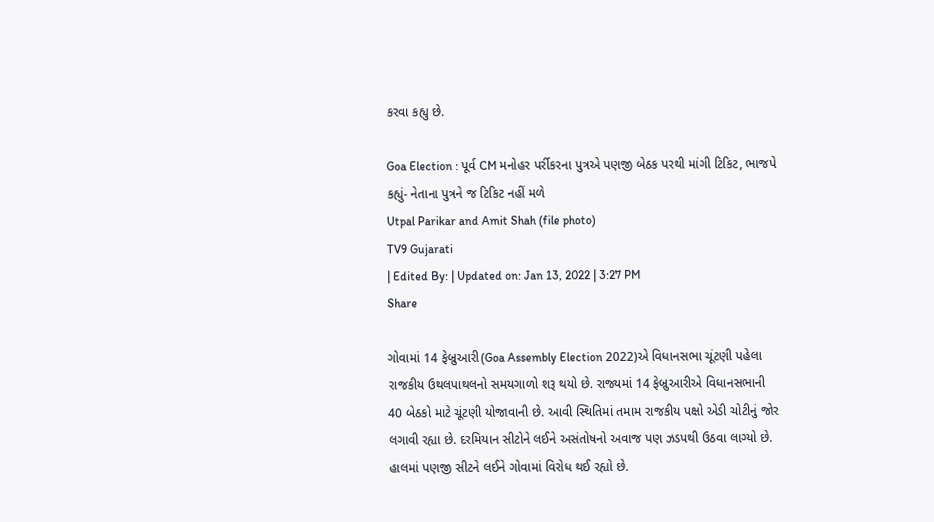કરવા કહ્યુ છે.

Goa Election : પૂર્વ CM મનોહર પર્રીકરના પુત્રએ પણજી બેઠક પરથી માંગી ટિકિટ, ભાજપે કહ્યું- નેતાના પુત્રને જ ટિકિટ નહીં મળે
Utpal Parikar and Amit Shah (file photo)
TV9 Gujarati
| Edited By: | Updated on: Jan 13, 2022 | 3:27 PM
Share

ગોવામાં 14 ફેબ્રુઆરી(Goa Assembly Election 2022)એ વિધાનસભા ચૂંટણી પહેલા રાજકીય ઉથલપાથલનો સમયગાળો શરૂ થયો છે. રાજ્યમાં 14 ફેબ્રુઆરીએ વિધાનસભાની 40 બેઠકો માટે ચૂંટણી યોજાવાની છે. આવી સ્થિતિમાં તમામ રાજકીય પક્ષો એડી ચોટીનું જોર લગાવી રહ્યા છે. દરમિયાન સીટોને લઈને અસંતોષનો અવાજ પણ ઝડપથી ઉઠવા લાગ્યો છે. હાલમાં પણજી સીટને લઈને ગોવામાં વિરોધ થઈ રહ્યો છે.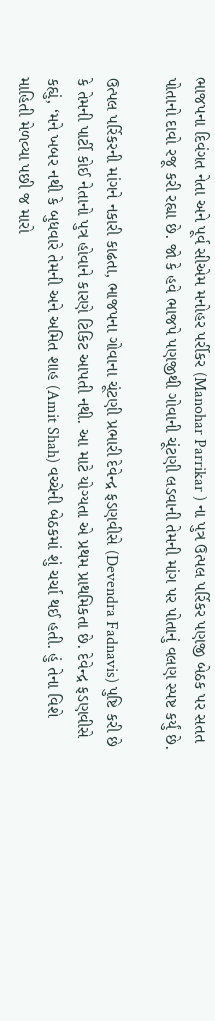ભાજપના દિવંગત નેતા અને પૂર્વ સીએમ મનોહર પર્રીકર (Manohar Parrikar ) ના પુત્ર ઉત્પલ પર્રિકર પણજી બેઠક પર સતત પોતાનો દાવો રજૂ કરી રહ્યા છે. જો કે હવે ભાજપે પણજીથી ગોવાની ચૂંટણી લડવાની તેમની માંગ પર પોતાનું વલણ સ્પષ્ટ કર્યું છે.

ઉત્પલ પર્રિકરની માંગને નકારી કાઢતા, ભાજપના ગોવાના ચૂંટણી પ્રભારી દેવેન્દ્ર ફડણવીસે (Devendra Fadnavis) પુષ્ટિ કરી છે કે તેમની પાર્ટી કોઈ નેતાનો પુત્ર હોવાને કારણે ટિકિટ આપતી નથી. આ માટે યોગ્યતા એ પ્રથમ પ્રાથમિકતા છે. દેવેન્દ્ર ફડણવીસે કહ્યું, ‘મને ખબર નથી કે બુધવારે તેમની અને અમિત શાહ (Amit Shah) વચ્ચેની બેઠકમાં શું ચર્ચા થઈ હતી. હું તેના વિશે માહિતી મેળવ્યા પછી જ મારો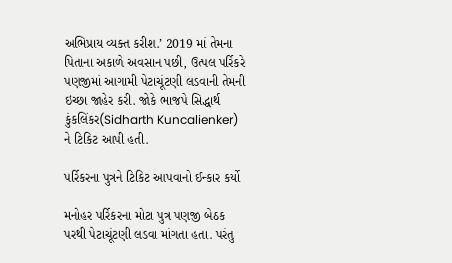અભિપ્રાય વ્યક્ત કરીશ.’ 2019 માં તેમના પિતાના અકાળે અવસાન પછી, ઉત્પલ પર્રિકરે પણજીમાં આગામી પેટાચૂંટણી લડવાની તેમની ઇચ્છા જાહેર કરી. જોકે ભાજપે સિદ્ધાર્થ કુંકલિંકર(Sidharth Kuncalienker) ને ટિકિટ આપી હતી.

પર્રિકરના પુત્રને ટિકિટ આપવાનો ઈન્કાર કર્યો

મનોહર પર્રિકરના મોટા પુત્ર પણજી બેઠક પરથી પેટાચૂંટણી લડવા માંગતા હતા. પરંતુ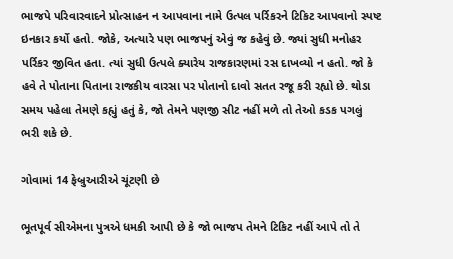ભાજપે પરિવારવાદને પ્રોત્સાહન ન આપવાના નામે ઉત્પલ પર્રિકરને ટિકિટ આપવાનો સ્પષ્ટ ઇનકાર કર્યો હતો. જોકે, અત્યારે પણ ભાજપનું એવું જ કહેવું છે. જ્યાં સુધી મનોહર પર્રિકર જીવિત હતા. ત્યાં સુધી ઉત્પલે ક્યારેય રાજકારણમાં રસ દાખવ્યો ન હતો. જો કે હવે તે પોતાના પિતાના રાજકીય વારસા પર પોતાનો દાવો સતત રજૂ કરી રહ્યો છે. થોડા સમય પહેલા તેમણે કહ્યું હતું કે, જો તેમને પણજી સીટ નહીં મળે તો તેઓ કડક પગલું ભરી શકે છે.

ગોવામાં 14 ફેબ્રુઆરીએ ચૂંટણી છે

ભૂતપૂર્વ સીએમના પુત્રએ ધમકી આપી છે કે જો ભાજપ તેમને ટિકિટ નહીં આપે તો તે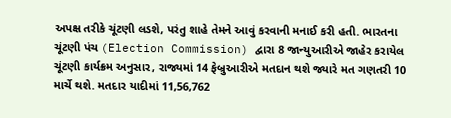અપક્ષ તરીકે ચૂંટણી લડશે, પરંતુ શાહે તેમને આવું કરવાની મનાઈ કરી હતી. ભારતના ચૂંટણી પંચ (Election Commission) દ્વારા 8 જાન્યુઆરીએ જાહેર કરાયેલ ચૂંટણી કાર્યક્રમ અનુસાર, રાજ્યમાં 14 ફેબ્રુઆરીએ મતદાન થશે જ્યારે મત ગણતરી 10 માર્ચે થશે. મતદાર યાદીમાં 11,56,762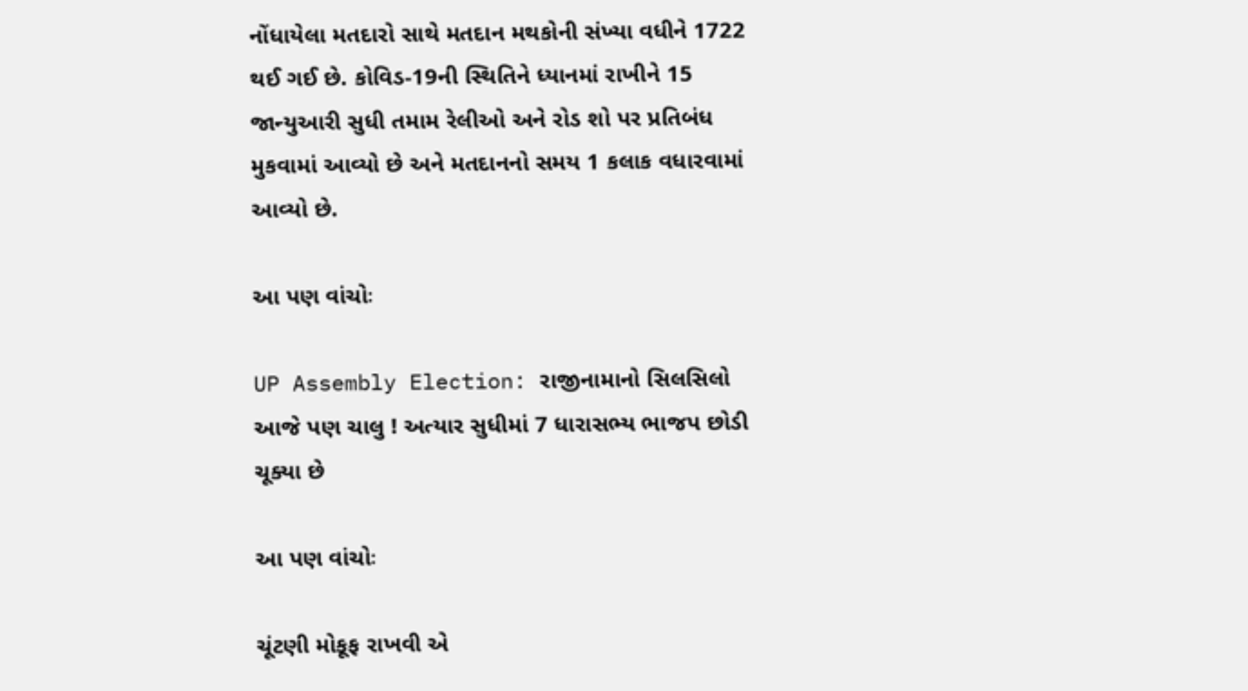નોંધાયેલા મતદારો સાથે મતદાન મથકોની સંખ્યા વધીને 1722 થઈ ગઈ છે. કોવિડ-19ની સ્થિતિને ધ્યાનમાં રાખીને 15 જાન્યુઆરી સુધી તમામ રેલીઓ અને રોડ શો પર પ્રતિબંધ મુકવામાં આવ્યો છે અને મતદાનનો સમય 1 કલાક વધારવામાં આવ્યો છે.

આ પણ વાંચોઃ

UP Assembly Election: રાજીનામાનો સિલસિલો આજે પણ ચાલુ ! અત્યાર સુધીમાં 7 ધારાસભ્ય ભાજપ છોડી ચૂક્યા છે

આ પણ વાંચોઃ

ચૂંટણી મોકૂફ રાખવી એ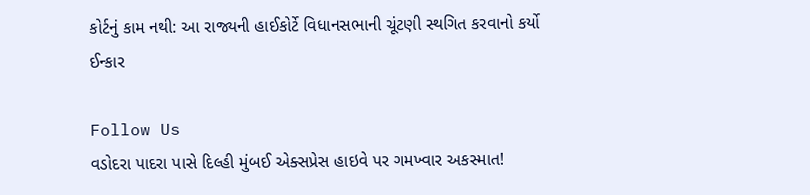કોર્ટનું કામ નથી: આ રાજ્યની હાઈકોર્ટે વિધાનસભાની ચૂંટણી સ્થગિત કરવાનો કર્યો ઈન્કાર

Follow Us
વડોદરા પાદરા પાસે દિલ્હી મુંબઈ એક્સપ્રેસ હાઇવે પર ગમખ્વાર અકસ્માત!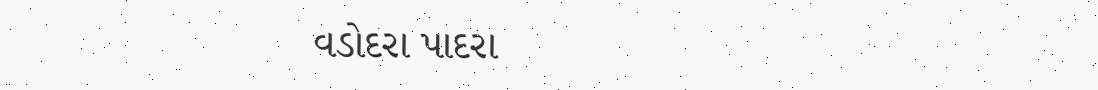વડોદરા પાદરા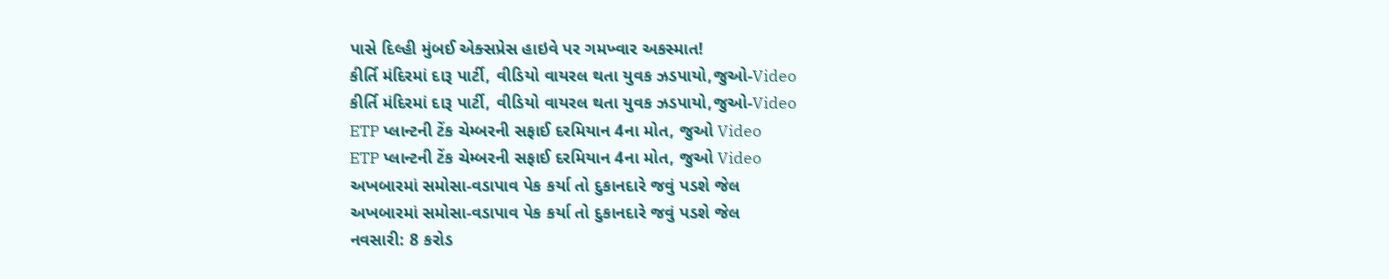પાસે દિલ્હી મુંબઈ એક્સપ્રેસ હાઇવે પર ગમખ્વાર અકસ્માત!
કીર્તિ મંદિરમાં દારૂ પાર્ટી, વીડિયો વાયરલ થતા યુવક ઝડપાયો,જુઓ-Video
કીર્તિ મંદિરમાં દારૂ પાર્ટી, વીડિયો વાયરલ થતા યુવક ઝડપાયો,જુઓ-Video
ETP પ્લાન્ટની ટેંક ચેમ્બરની સફાઈ દરમિયાન 4ના મોત, જુઓ Video
ETP પ્લાન્ટની ટેંક ચેમ્બરની સફાઈ દરમિયાન 4ના મોત, જુઓ Video
અખબારમાં સમોસા-વડાપાવ પેક કર્યા તો દુકાનદારે જવું પડશે જેલ
અખબારમાં સમોસા-વડાપાવ પેક કર્યા તો દુકાનદારે જવું પડશે જેલ
નવસારી: 8 કરોડ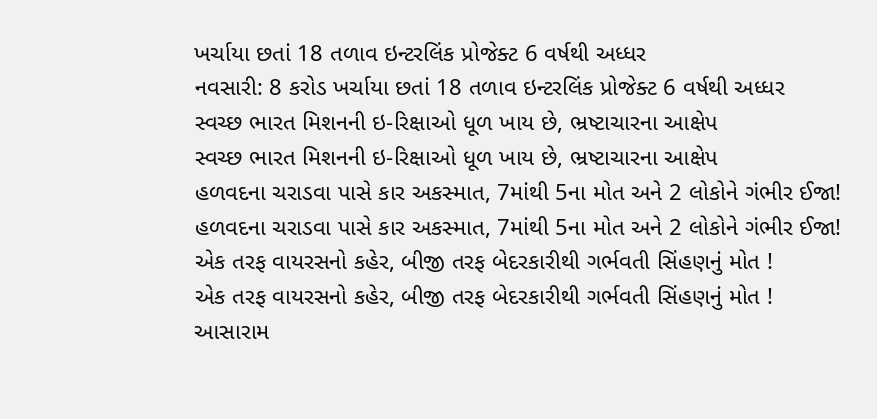ખર્ચાયા છતાં 18 તળાવ ઇન્ટરલિંક પ્રોજેક્ટ 6 વર્ષથી અધ્ધર
નવસારી: 8 કરોડ ખર્ચાયા છતાં 18 તળાવ ઇન્ટરલિંક પ્રોજેક્ટ 6 વર્ષથી અધ્ધર
સ્વચ્છ ભારત મિશનની ઇ-રિક્ષાઓ ધૂળ ખાય છે, ભ્રષ્ટાચારના આક્ષેપ
સ્વચ્છ ભારત મિશનની ઇ-રિક્ષાઓ ધૂળ ખાય છે, ભ્રષ્ટાચારના આક્ષેપ
હળવદના ચરાડવા પાસે કાર અકસ્માત, 7માંથી 5ના મોત અને 2 લોકોને ગંભીર ઈજા!
હળવદના ચરાડવા પાસે કાર અકસ્માત, 7માંથી 5ના મોત અને 2 લોકોને ગંભીર ઈજા!
એક તરફ વાયરસનો કહેર, બીજી તરફ બેદરકારીથી ગર્ભવતી સિંહણનું મોત !
એક તરફ વાયરસનો કહેર, બીજી તરફ બેદરકારીથી ગર્ભવતી સિંહણનું મોત !
આસારામ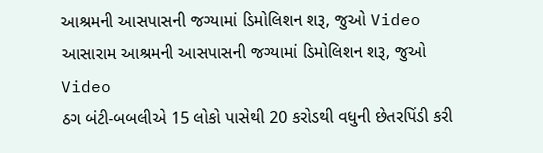આશ્રમની આસપાસની જગ્યામાં ડિમોલિશન શરૂ, જુઓ Video
આસારામ આશ્રમની આસપાસની જગ્યામાં ડિમોલિશન શરૂ, જુઓ Video
ઠગ બંટી-બબલીએ 15 લોકો પાસેથી 20 કરોડથી વધુની છેતરપિંડી કરી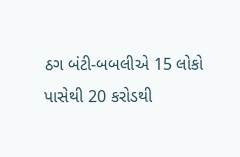ઠગ બંટી-બબલીએ 15 લોકો પાસેથી 20 કરોડથી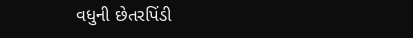વધુની છેતરપિંડી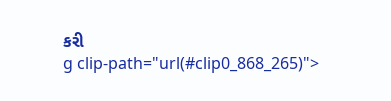કરી
g clip-path="url(#clip0_868_265)">